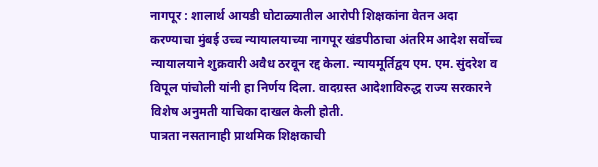नागपूर : शालार्थ आयडी घोटाळ्यातील आरोपी शिक्षकांना वेतन अदा करण्याचा मुंबई उच्च न्यायालयाच्या नागपूर खंडपीठाचा अंतरिम आदेश सर्वोच्च न्यायालयाने शुक्रवारी अवैध ठरवून रद्द केला. न्यायमूर्तिद्वय एम. एम. सुंदरेश व विपूल पांचोली यांनी हा निर्णय दिला. वादग्रस्त आदेशाविरुद्ध राज्य सरकारने विशेष अनुमती याचिका दाखल केली होती.
पात्रता नसतानाही प्राथमिक शिक्षकाची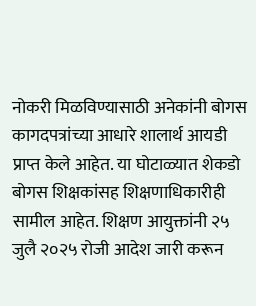नोकरी मिळविण्यासाठी अनेकांनी बोगस कागदपत्रांच्या आधारे शालार्थ आयडी प्राप्त केले आहेत. या घोटाळ्यात शेकडो बोगस शिक्षकांसह शिक्षणाधिकारीही सामील आहेत. शिक्षण आयुक्तांनी २५ जुलै २०२५ रोजी आदेश जारी करून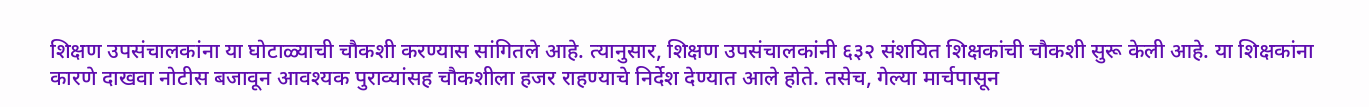शिक्षण उपसंचालकांना या घोटाळ्याची चौकशी करण्यास सांगितले आहे. त्यानुसार, शिक्षण उपसंचालकांनी ६३२ संशयित शिक्षकांची चौकशी सुरू केली आहे. या शिक्षकांना कारणे दाखवा नोटीस बजावून आवश्यक पुराव्यांसह चौकशीला हजर राहण्याचे निर्देश देण्यात आले होते. तसेच, गेल्या मार्चपासून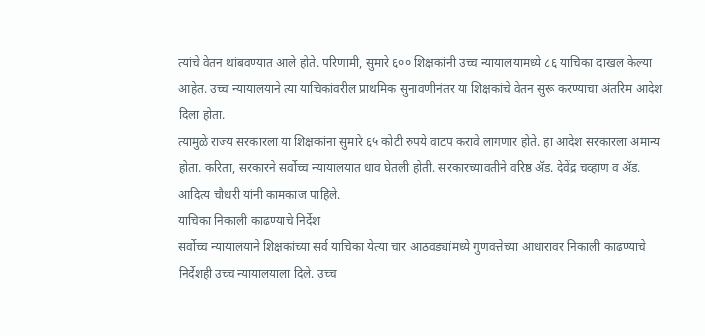त्यांचे वेतन थांबवण्यात आले होते. परिणामी, सुमारे ६०० शिक्षकांनी उच्च न्यायालयामध्ये ८६ याचिका दाखल केल्या आहेत. उच्च न्यायालयाने त्या याचिकांवरील प्राथमिक सुनावणीनंतर या शिक्षकांचे वेतन सुरू करण्याचा अंतरिम आदेश दिला होता.
त्यामुळे राज्य सरकारला या शिक्षकांना सुमारे ६५ कोटी रुपये वाटप करावे लागणार होते. हा आदेश सरकारला अमान्य होता. करिता, सरकारने सर्वोच्च न्यायालयात धाव घेतली होती. सरकारच्यावतीने वरिष्ठ ॲड. देवेंद्र चव्हाण व ॲड. आदित्य चौधरी यांनी कामकाज पाहिले.
याचिका निकाली काढण्याचे निर्देश
सर्वोच्च न्यायालयाने शिक्षकांच्या सर्व याचिका येत्या चार आठवड्यांमध्ये गुणवत्तेच्या आधारावर निकाली काढण्याचे निर्देशही उच्च न्यायालयाला दिले. उच्च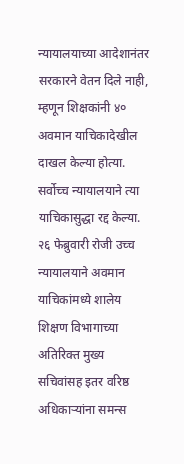न्यायालयाच्या आदेशानंतर सरकारने वेतन दिले नाही, म्हणून शिक्षकांनी ४० अवमान याचिकादेखील दाखल केल्या होत्या. सर्वोच्च न्यायालयाने त्या याचिकासुद्धा रद्द केल्या. २६ फेब्रुवारी रोजी उच्च न्यायालयाने अवमान याचिकांमध्ये शालेय शिक्षण विभागाच्या अतिरिक्त मुख्य सचिवांसह इतर वरिष्ठ अधिकाऱ्यांना समन्स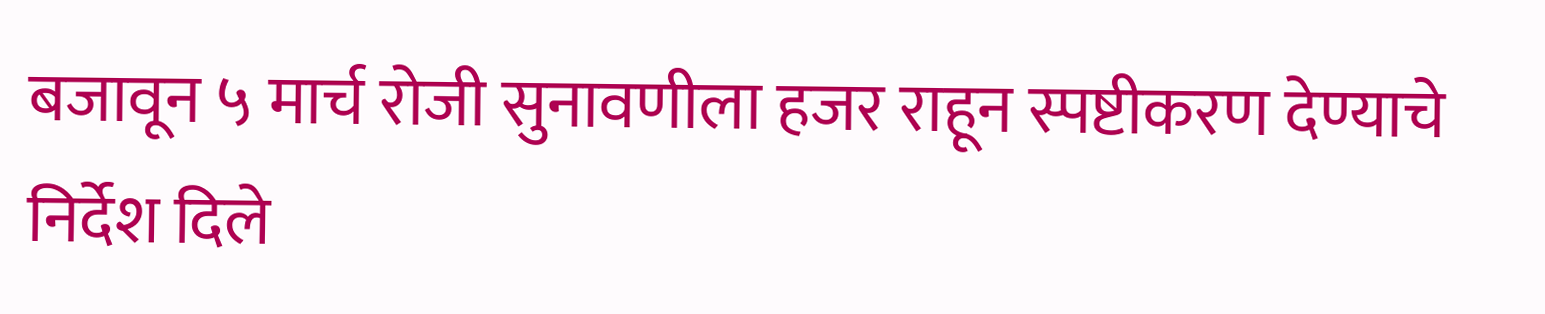बजावून ५ मार्च रोजी सुनावणीला हजर राहून स्पष्टीकरण देण्याचे निर्देश दिले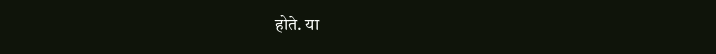होते. या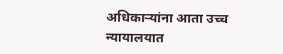अधिकाऱ्यांना आता उच्च न्यायालयात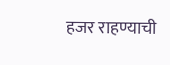हजर राहण्याची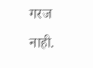गरज नाही.